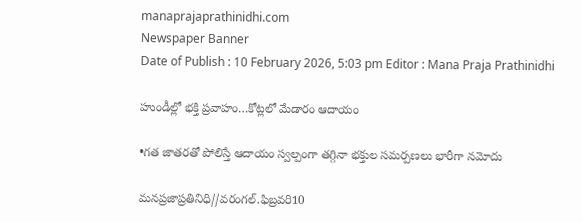manaprajaprathinidhi.com
Newspaper Banner
Date of Publish : 10 February 2026, 5:03 pm Editor : Mana Praja Prathinidhi

హుండీల్లో భక్తి ప్రవాహం…కోట్లలో మేడారం ఆదాయం

•గత జాతరతో పోలిస్తే ఆదాయం స్వల్పంగా తగ్గినా భక్తుల సమర్పణలు భారీగా నమోదు

మనప్రజాప్రతినిధి//వరంగల్.ఫిబ్రవరి10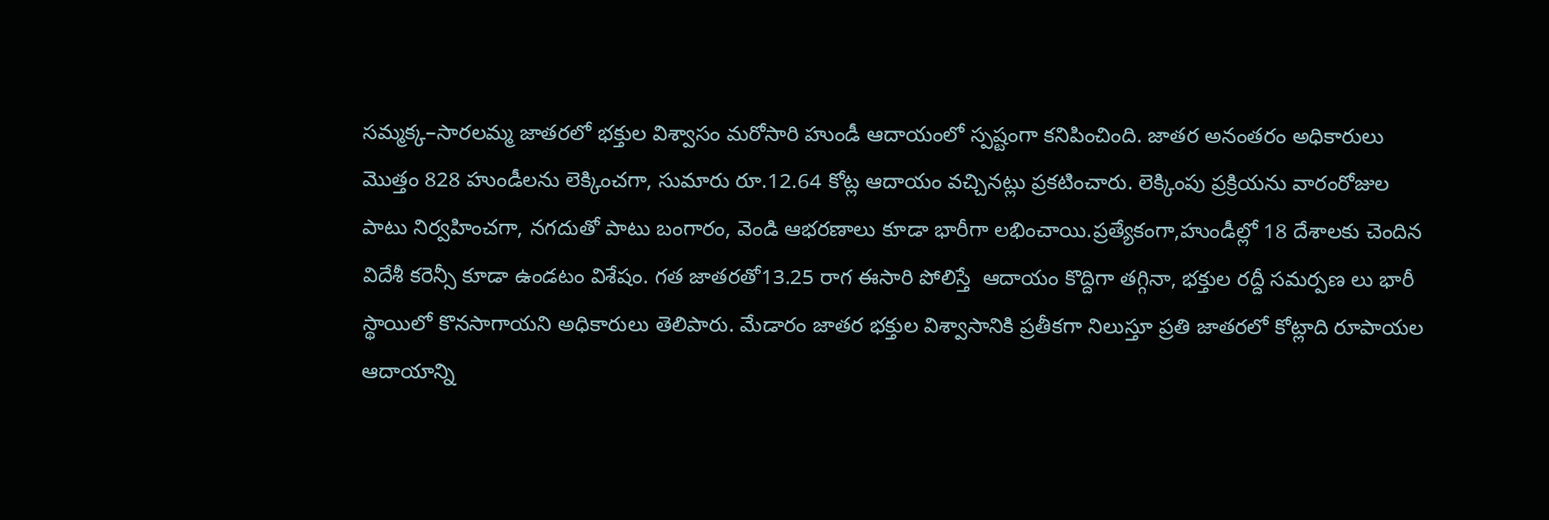సమ్మక్క–సారలమ్మ జాతరలో భక్తుల విశ్వాసం మరోసారి హుండీ ఆదాయంలో స్పష్టంగా కనిపించింది. జాతర అనంతరం అధికారులు మొత్తం 828 హుండీలను లెక్కించగా, సుమారు రూ.12.64 కోట్ల ఆదాయం వచ్చినట్లు ప్రకటించారు. లెక్కింపు ప్రక్రియను వారంరోజుల పాటు నిర్వహించగా, నగదుతో పాటు బంగారం, వెండి ఆభరణాలు కూడా భారీగా లభించాయి.ప్రత్యేకంగా,హుండీల్లో 18 దేశాలకు చెందిన విదేశీ కరెన్సీ కూడా ఉండటం విశేషం. గత జాతరతో13.25 రాగ ఈసారి పోలిస్తే  ఆదాయం కొద్దిగా తగ్గినా, భక్తుల రద్దీ సమర్పణ లు భారీ స్థాయిలో కొనసాగాయని అధికారులు తెలిపారు. మేడారం జాతర భక్తుల విశ్వాసానికి ప్రతీకగా నిలుస్తూ ప్రతి జాతరలో కోట్లాది రూపాయల ఆదాయాన్ని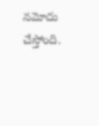నమోదు చేస్తోంది.